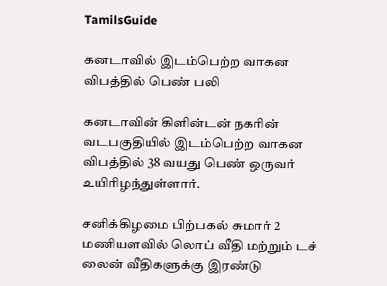TamilsGuide

கனடாவில் இடம்பெற்ற வாகன விபத்தில் பெண் பலி

கனடாவின் கிளின்டன் நகரின் வடபகுதியில் இடம்பெற்ற வாகன விபத்தில் 38 வயது பெண் ஒருவர் உயிரிழந்துள்ளார்.

சனிக்கிழமை பிற்பகல் சுமார் 2 மணியளவில் லொப் வீதி மற்றும் டச் லைன் வீதிகளுக்கு இரண்டு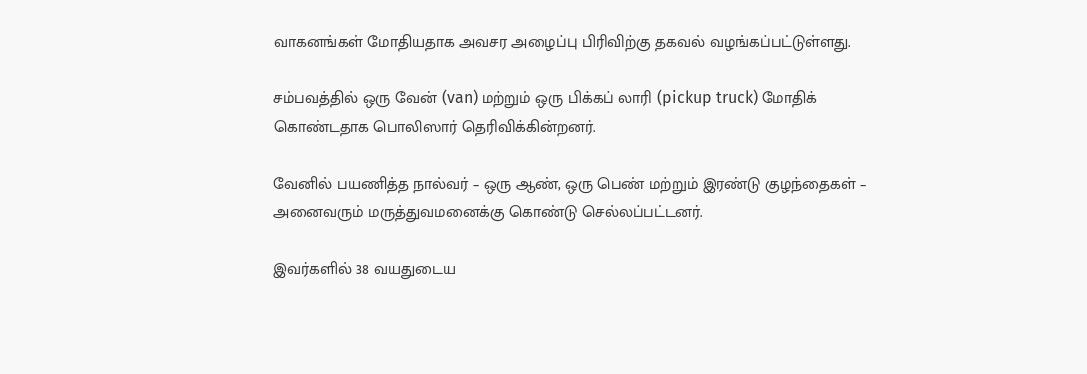வாகனங்கள் மோதியதாக அவசர அழைப்பு பிரிவிற்கு தகவல் வழங்கப்பட்டுள்ளது.

சம்பவத்தில் ஒரு வேன் (van) மற்றும் ஒரு பிக்கப் லாரி (pickup truck) மோதிக் கொண்டதாக பொலிஸார் தெரிவிக்கின்றனர்.

வேனில் பயணித்த நால்வர் – ஒரு ஆண், ஒரு பெண் மற்றும் இரண்டு குழந்தைகள் – அனைவரும் மருத்துவமனைக்கு கொண்டு செல்லப்பட்டனர்.

இவர்களில் 38 வயதுடைய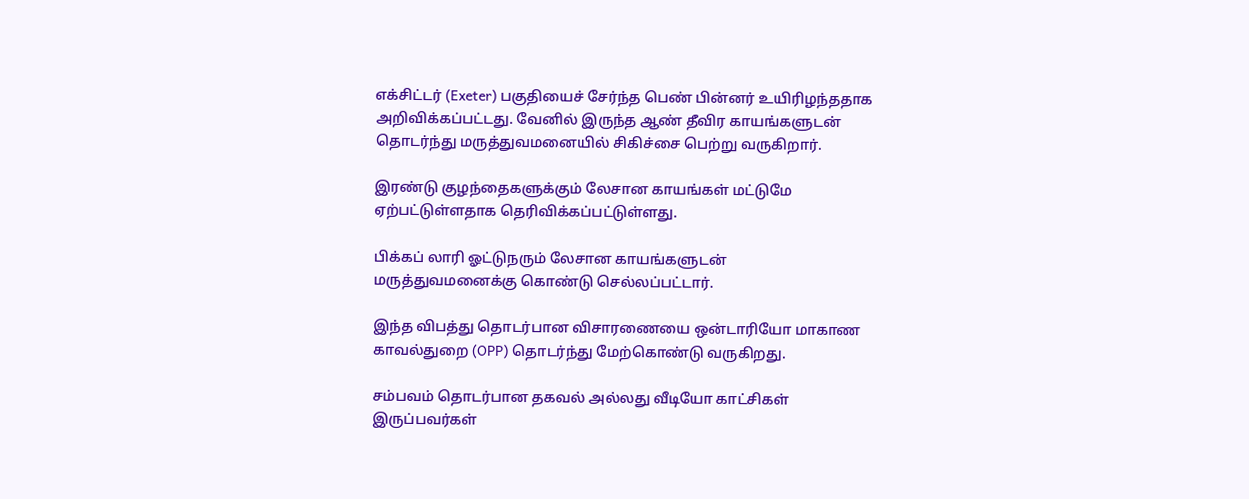எக்சிட்டர் (Exeter) பகுதியைச் சேர்ந்த பெண் பின்னர் உயிரிழந்ததாக அறிவிக்கப்பட்டது. வேனில் இருந்த ஆண் தீவிர காயங்களுடன் தொடர்ந்து மருத்துவமனையில் சிகிச்சை பெற்று வருகிறார்.

இரண்டு குழந்தைகளுக்கும் லேசான காயங்கள் மட்டுமே ஏற்பட்டுள்ளதாக தெரிவிக்கப்பட்டுள்ளது.

பிக்கப் லாரி ஓட்டுநரும் லேசான காயங்களுடன் மருத்துவமனைக்கு கொண்டு செல்லப்பட்டார்.

இந்த விபத்து தொடர்பான விசாரணையை ஒன்டாரியோ மாகாண காவல்துறை (OPP) தொடர்ந்து மேற்கொண்டு வருகிறது.

சம்பவம் தொடர்பான தகவல் அல்லது வீடியோ காட்சிகள் இருப்பவர்கள்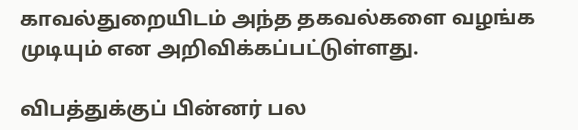காவல்துறையிடம் அந்த தகவல்களை வழங்க முடியும் என அறிவிக்கப்பட்டுள்ளது.

விபத்துக்குப் பின்னர் பல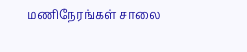மணிநேரங்கள் சாலை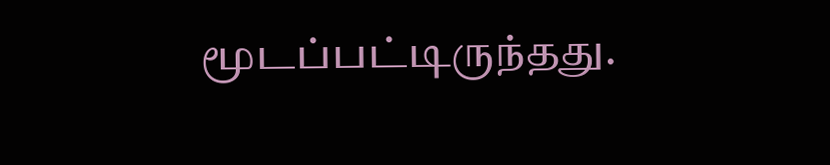மூடப்பட்டிருந்தது.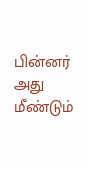பின்னர் அது மீண்டும்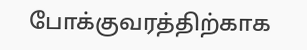போக்குவரத்திற்காக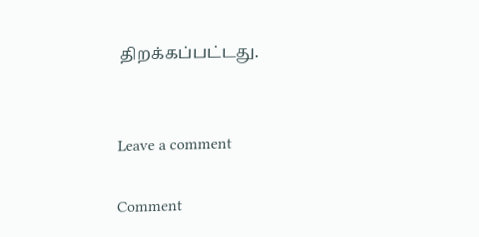திறக்கப்பட்டது.


Leave a comment

Comment